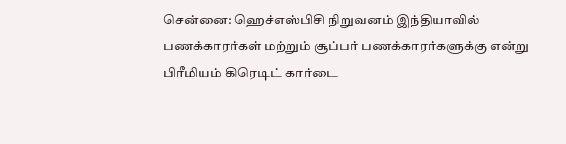சென்னை: ஹெச்எஸ்பிசி நிறுவனம் இந்தியாவில் பணக்காரர்கள் மற்றும் சூப்பர் பணக்காரர்களுக்கு என்று பிரீமியம் கிரெடிட் கார்டை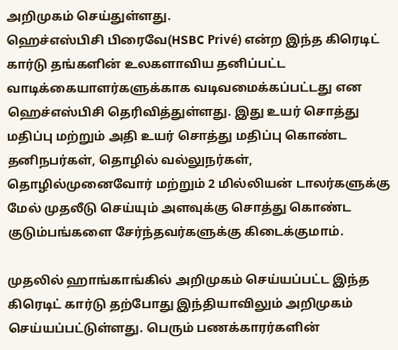அறிமுகம் செய்துள்ளது.
ஹெச்எஸ்பிசி பிரைவே(HSBC Privé) என்ற இந்த கிரெடிட் கார்டு தங்களின் உலகளாவிய தனிப்பட்ட வாடிக்கையாளர்களுக்காக வடிவமைக்கப்பட்டது என ஹெச்எஸ்பிசி தெரிவித்துள்ளது. இது உயர் சொத்து மதிப்பு மற்றும் அதி உயர் சொத்து மதிப்பு கொண்ட தனிநபர்கள், தொழில் வல்லுநர்கள், தொழில்முனைவோர் மற்றும் 2 மில்லியன் டாலர்களுக்கு மேல் முதலீடு செய்யும் அளவுக்கு சொத்து கொண்ட குடும்பங்களை சேர்ந்தவர்களுக்கு கிடைக்குமாம்.

முதலில் ஹாங்காங்கில் அறிமுகம் செய்யப்பட்ட இந்த கிரெடிட் கார்டு தற்போது இந்தியாவிலும் அறிமுகம் செய்யப்பட்டுள்ளது. பெரும் பணக்காரர்களின்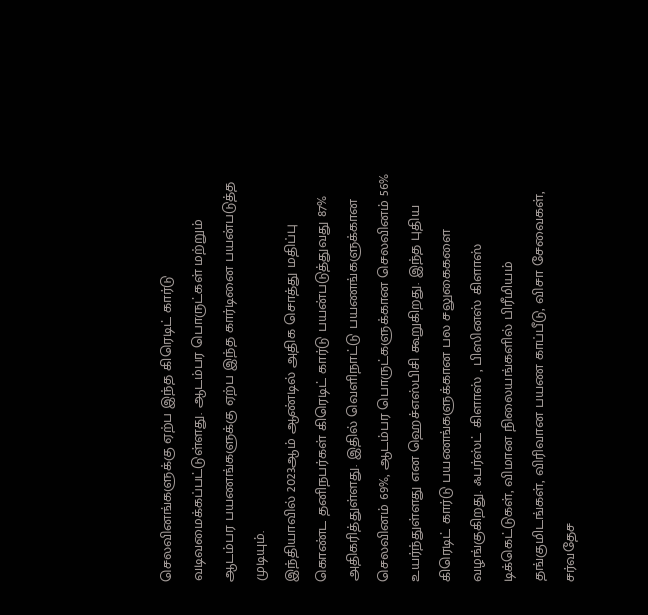செலவினங்களுக்கு ஏற்ப இந்த கிரெடிட் கார்டு வடிவமைக்கப்பட்டுள்ளது. ஆடம்பர பொருட்கள் மற்றும் ஆடம்பர பயணங்களுக்கு ஏற்ப இந்த கார்டினை பயன்படுத்த முடியும்.
இந்தியாவில் 2023ஆம் ஆண்டில் அதிக சொத்து மதிப்பு கொண்ட தனிநபர்கள் கிரெடிட் கார்டு பயன்படுத்துவது 87% அதிகரித்துள்ளது. இதில் வெளிநாட்டு பயணங்களுக்கான செலவினம் 69%, ஆடம்பர பொருட்களுக்கான செலவினம் 56% உயர்ந்துள்ளது என ஹெச்எஸ்பிசி கூறுகிறது. இந்த புதிய கிரெடிட் கார்டு பயணங்களுக்கான பல சலுகைகளை வழங்குகிறது. ஃபர்ஸ்ட் கிளாஸ் , பிஸினஸ் கிளாஸ் டிக்கெட்டுகள், விமான நிலையங்களில் பிரீமியம் தங்குமிடங்கள், விரிவான பயண காப்பீடு, விசா சேவைகள், சர்வதேச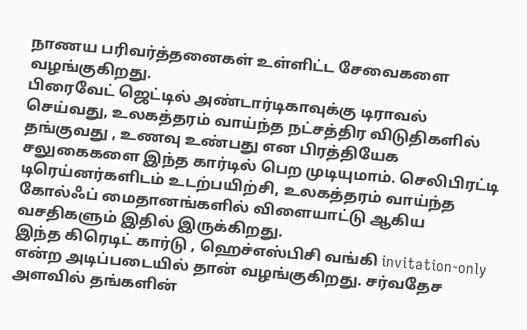நாணய பரிவர்த்தனைகள் உள்ளிட்ட சேவைகளை வழங்குகிறது.
பிரைவேட் ஜெட்டில் அண்டார்டிகாவுக்கு டிராவல் செய்வது, உலகத்தரம் வாய்ந்த நட்சத்திர விடுதிகளில் தங்குவது , உணவு உண்பது என பிரத்தியேக சலுகைகளை இந்த கார்டில் பெற முடியுமாம். செலிபிரட்டி டிரெய்னர்களிடம் உடற்பயிற்சி, உலகத்தரம் வாய்ந்த கோல்ஃப் மைதானங்களில் விளையாட்டு ஆகிய வசதிகளும் இதில் இருக்கிறது.
இந்த கிரெடிட் கார்டு , ஹெச்எஸ்பிசி வங்கி invitation-only என்ற அடிப்படையில் தான் வழங்குகிறது. சர்வதேச அளவில் தங்களின்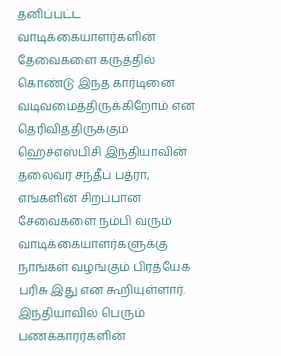தனிப்பட்ட வாடிக்கையாளர்களின் தேவைகளை கருத்தில் கொண்டு இந்த கார்டினை வடிவமைத்திருக்கிறோம் என தெரிவித்திருக்கும் ஹெச்எஸ்பிசி இந்தியாவின் தலைவர் சந்தீப் பத்ரா, எங்களின் சிறப்பான சேவைகளை நம்பி வரும் வாடிக்கையாளர்களுக்கு நாங்கள் வழங்கும் பிரத்யேக பரிசு இது என கூறியுள்ளார்.
இந்தியாவில் பெரும் பணக்காரர்களின்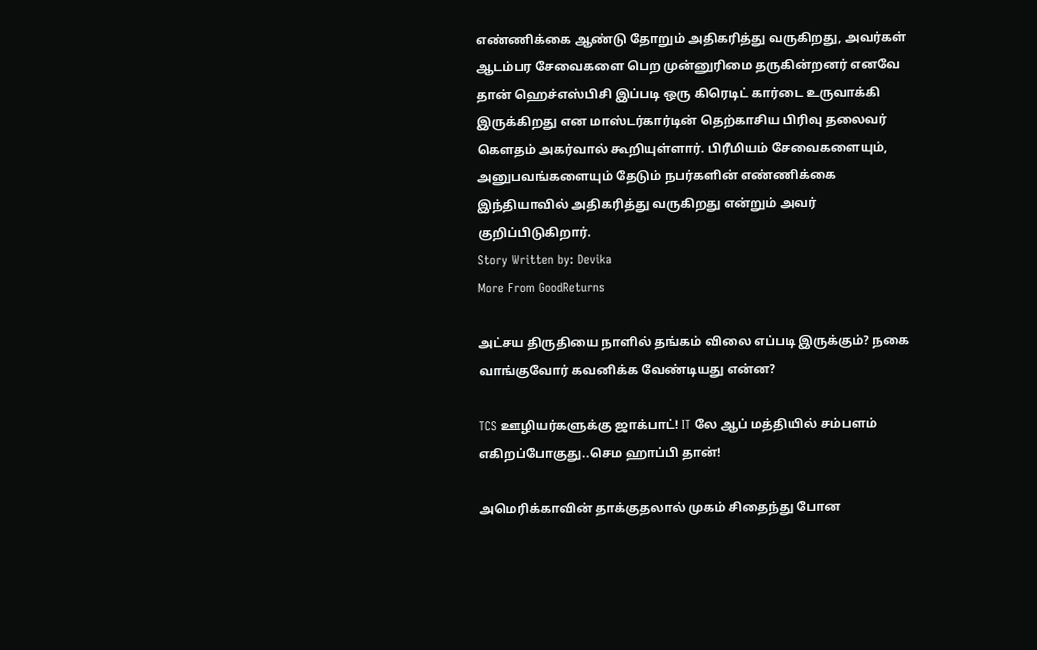எண்ணிக்கை ஆண்டு தோறும் அதிகரித்து வருகிறது, அவர்கள் ஆடம்பர சேவைகளை பெற முன்னுரிமை தருகின்றனர் எனவே தான் ஹெச்எஸ்பிசி இப்படி ஒரு கிரெடிட் கார்டை உருவாக்கி இருக்கிறது என மாஸ்டர்கார்டின் தெற்காசிய பிரிவு தலைவர் கௌதம் அகர்வால் கூறியுள்ளார். பிரீமியம் சேவைகளையும், அனுபவங்களையும் தேடும் நபர்களின் எண்ணிக்கை இந்தியாவில் அதிகரித்து வருகிறது என்றும் அவர் குறிப்பிடுகிறார்.
Story Written by: Devika
More From GoodReturns

அட்சய திருதியை நாளில் தங்கம் விலை எப்படி இருக்கும்? நகை வாங்குவோர் கவனிக்க வேண்டியது என்ன?

TCS ஊழியர்களுக்கு ஜாக்பாட்! IT லே ஆப் மத்தியில் சம்பளம் எகிறப்போகுது..செம ஹாப்பி தான்!

அமெரிக்காவின் தாக்குதலால் முகம் சிதைந்து போன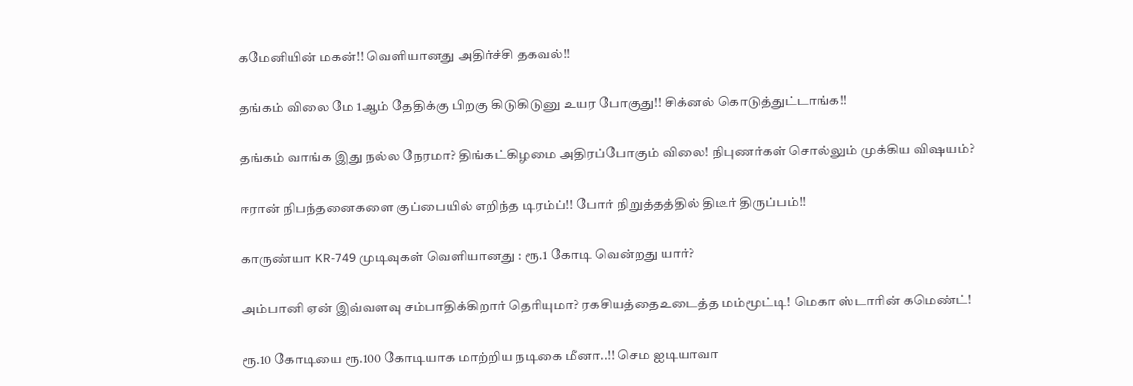கமேனியின் மகன்!! வெளியானது அதிர்ச்சி தகவல்!!

தங்கம் விலை மே 1ஆம் தேதிக்கு பிறகு கிடுகிடுனு உயர போகுது!! சிக்னல் கொடுத்துட்டாங்க!!

தங்கம் வாங்க இது நல்ல நேரமா? திங்கட்கிழமை அதிரப்போகும் விலை! நிபுணர்கள் சொல்லும் முக்கிய விஷயம்?

ஈரான் நிபந்தனைகளை குப்பையில் எறிந்த டிரம்ப்!! போர் நிறுத்தத்தில் திடீர் திருப்பம்!!

காருண்யா KR-749 முடிவுகள் வெளியானது : ரூ.1 கோடி வென்றது யார்?

அம்பானி ஏன் இவ்வளவு சம்பாதிக்கிறார் தெரியுமா? ரகசியத்தைஉடைத்த மம்மூட்டி! மெகா ஸ்டாரின் கமெண்ட்!

ரூ.10 கோடியை ரூ.100 கோடியாக மாற்றிய நடிகை மீனா..!! செம ஐடியாவா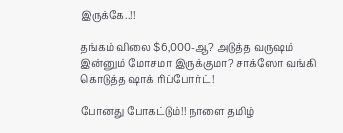இருக்கே..!!

தங்கம் விலை $6,000-ஆ? அடுத்த வருஷம் இன்னும் மோசமா இருக்குமா? சாக்ஸோ வங்கி கொடுத்த ஷாக் ரிப்போர்ட்!

போனது போகட்டும்!! நாளை தமிழ்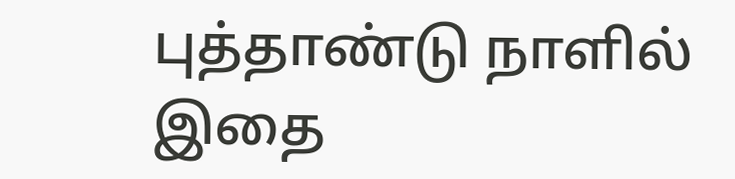புத்தாண்டு நாளில் இதை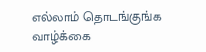எல்லாம் தொடங்குங்க வாழ்க்கை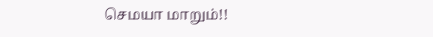செமயா மாறும்!!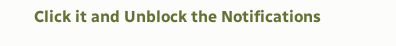Click it and Unblock the Notifications